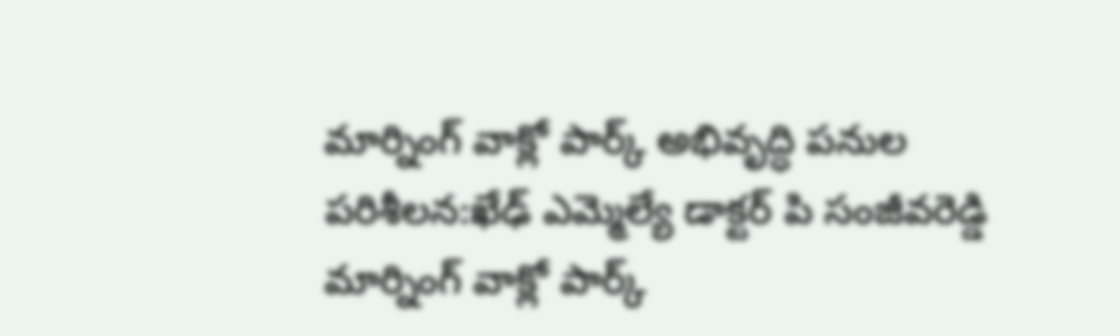మార్నింగ్ వాక్లో పార్క్ అభివృద్ధి పనుల పరిశీలన:ఖేఢ్ ఎమ్మెల్యే డాక్టర్ పి సంజీవరెడ్డి
మార్నింగ్ వాక్లో పార్క్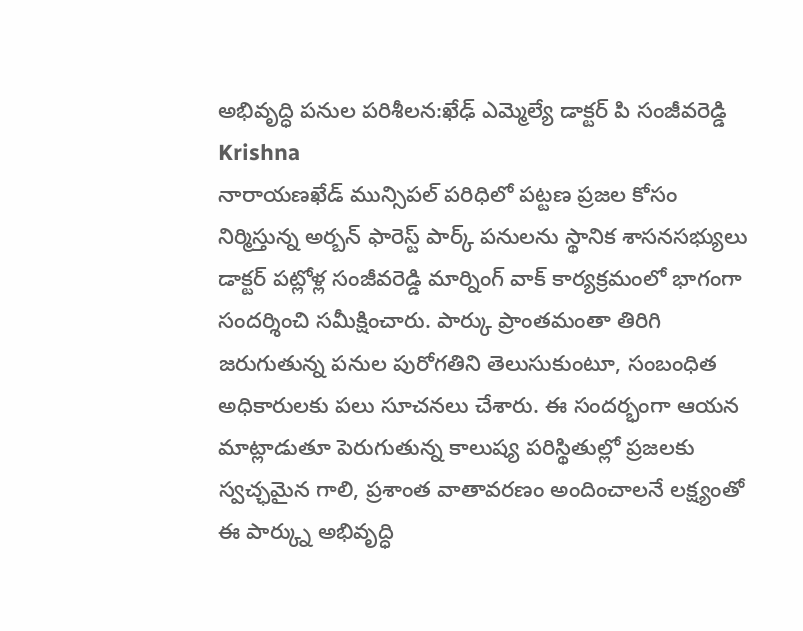అభివృద్ధి పనుల పరిశీలన:ఖేఢ్ ఎమ్మెల్యే డాక్టర్ పి సంజీవరెడ్డి
Krishna
నారాయణఖేడ్ మున్సిపల్ పరిధిలో పట్టణ ప్రజల కోసం నిర్మిస్తున్న అర్బన్ ఫారెస్ట్ పార్క్ పనులను స్థానిక శాసనసభ్యులు డాక్టర్ పట్లోళ్ల సంజీవరెడ్డి మార్నింగ్ వాక్ కార్యక్రమంలో భాగంగా సందర్శించి సమీక్షించారు. పార్కు ప్రాంతమంతా తిరిగి జరుగుతున్న పనుల పురోగతిని తెలుసుకుంటూ, సంబంధిత అధికారులకు పలు సూచనలు చేశారు. ఈ సందర్భంగా ఆయన మాట్లాడుతూ పెరుగుతున్న కాలుష్య పరిస్థితుల్లో ప్రజలకు స్వచ్ఛమైన గాలి, ప్రశాంత వాతావరణం అందించాలనే లక్ష్యంతో ఈ పార్క్ను అభివృద్ధి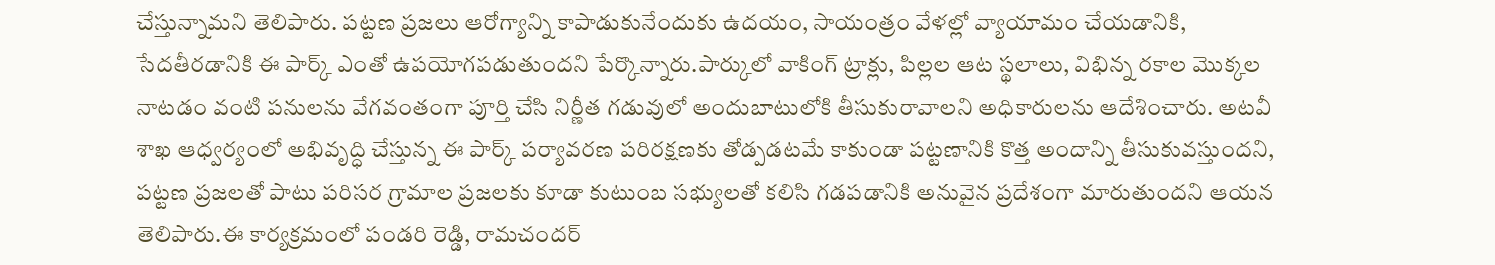చేస్తున్నామని తెలిపారు. పట్టణ ప్రజలు ఆరోగ్యాన్ని కాపాడుకునేందుకు ఉదయం, సాయంత్రం వేళల్లో వ్యాయామం చేయడానికి, సేదతీరడానికి ఈ పార్క్ ఎంతో ఉపయోగపడుతుందని పేర్కొన్నారు.పార్కులో వాకింగ్ ట్రాక్లు, పిల్లల ఆట స్థలాలు, విభిన్న రకాల మొక్కల నాటడం వంటి పనులను వేగవంతంగా పూర్తి చేసి నిర్ణీత గడువులో అందుబాటులోకి తీసుకురావాలని అధికారులను ఆదేశించారు. అటవీ శాఖ ఆధ్వర్యంలో అభివృద్ధి చేస్తున్న ఈ పార్క్ పర్యావరణ పరిరక్షణకు తోడ్పడటమే కాకుండా పట్టణానికి కొత్త అందాన్ని తీసుకువస్తుందని, పట్టణ ప్రజలతో పాటు పరిసర గ్రామాల ప్రజలకు కూడా కుటుంబ సభ్యులతో కలిసి గడపడానికి అనువైన ప్రదేశంగా మారుతుందని ఆయన తెలిపారు.ఈ కార్యక్రమంలో పండరి రెడ్డి, రామచందర్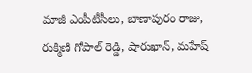మాజీ ఎంపీటీసీలు, బాణాపురం రాజు, రుక్మిణి గోపాల్ రెడ్డి, షారుఖాన్, మహేష్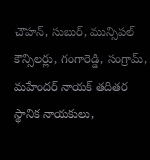చౌహన్, సుబుర్, మున్సిపల్ కౌన్సిలర్లు, గంగారెడ్డి, సంగ్రామ్, మహేందర్ నాయక్ తదితర స్థానిక నాయకులు,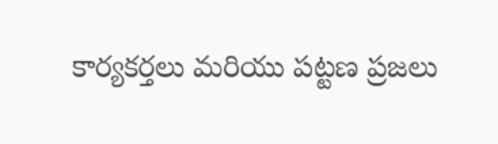కార్యకర్తలు మరియు పట్టణ ప్రజలు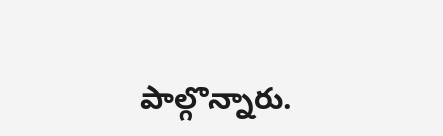పాల్గొన్నారు.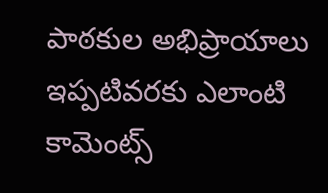పాఠకుల అభిప్రాయాలు
ఇప్పటివరకు ఎలాంటి కామెంట్స్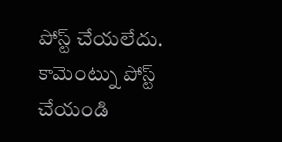పోస్ట్ చేయలేదు.
కామెంట్ను పోస్ట్ చేయండి